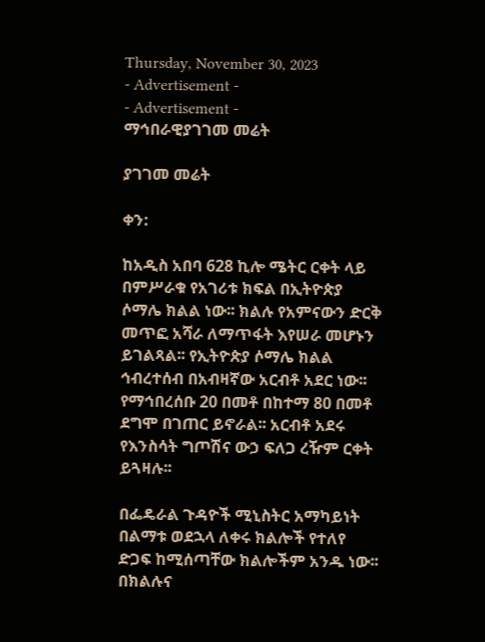Thursday, November 30, 2023
- Advertisement -
- Advertisement -
ማኅበራዊያገገመ መሬት

ያገገመ መሬት

ቀን:

ከአዲስ አበባ 628 ኪሎ ሜትር ርቀት ላይ በምሥራቁ የአገሪቱ ክፍል በኢትዮጵያ ሶማሌ ክልል ነው፡፡ ክልሉ የአምናውን ድርቅ መጥፎ አሻራ ለማጥፋት እየሠራ መሆኑን ይገልጻል፡፡ የኢትዮጵያ ሶማሌ ክልል ኅብረተሰብ በአብዛኛው አርብቶ አደር ነው፡፡ የማኅበረሰቡ 20 በመቶ በከተማ 80 በመቶ ደግሞ በገጠር ይኖራል፡፡ አርብቶ አደሩ የእንስሳት ግጦሽና ውኃ ፍለጋ ረዥም ርቀት ይጓዛሉ፡፡

በፌዴራል ጉዳዮች ሚኒስትር አማካይነት በልማቱ ወደኋላ ለቀሩ ክልሎች የተለየ ድጋፍ ከሚሰጣቸው ክልሎችም አንዱ ነው፡፡ በክልሉና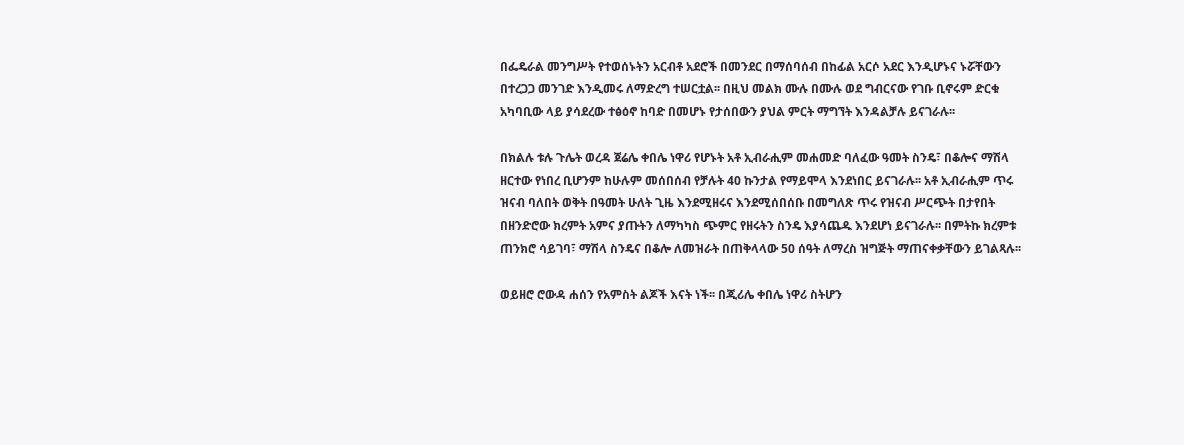በፌዴራል መንግሥት የተወሰኑትን አርብቶ አደሮች በመንደር በማሰባሰብ በከፊል አርሶ አደር እንዲሆኑና ኑሯቸውን በተረጋጋ መንገድ እንዲመሩ ለማድረግ ተሠርቷል፡፡ በዚህ መልክ ሙሉ በሙሉ ወደ ግብርናው የገቡ ቢኖሩም ድርቁ አካባቢው ላይ ያሳደረው ተፅዕኖ ከባድ በመሆኑ የታሰበውን ያህል ምርት ማግኘት እንዳልቻሉ ይናገራሉ፡፡

በክልሉ ቱሉ ጉሌት ወረዳ ጀሬሌ ቀበሌ ነዋሪ የሆኑት አቶ ኢብራሒም መሐመድ ባለፈው ዓመት ስንዴ፣ በቆሎና ማሽላ ዘርተው የነበረ ቢሆንም ከሁሉም መሰበሰብ የቻሉት 40 ኩንታል የማይሞላ እንደነበር ይናገራሉ፡፡ አቶ ኢብራሒም ጥሩ ዝናብ ባለበት ወቅት በዓመት ሁለት ጊዜ እንደሚዘሩና እንደሚሰበሰቡ በመግለጽ ጥሩ የዝናብ ሥርጭት በታየበት በዘንድሮው ክረምት አምና ያጡትን ለማካካስ ጭምር የዘሩትን ስንዴ እያሳጨዱ እንደሆነ ይናገራሉ፡፡ በምትኩ ክረምቱ ጠንክሮ ሳይገባ፣ ማሽላ ስንዴና በቆሎ ለመዝራት በጠቅላላው 50 ሰዓት ለማረስ ዝግጅት ማጠናቀቃቸውን ይገልጻሉ፡፡

ወይዘሮ ሮውዳ ሐሰን የአምስት ልጆች እናት ነች፡፡ በጂሪሌ ቀበሌ ነዋሪ ስትሆን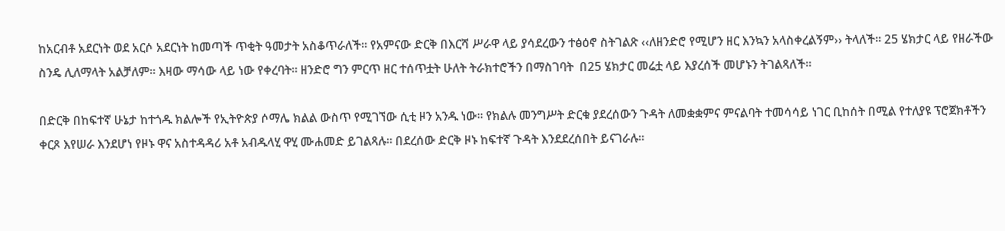ከአርብቶ አደርነት ወደ አርሶ አደርነት ከመጣች ጥቂት ዓመታት አስቆጥራለች፡፡ የአምናው ድርቅ በእርሻ ሥራዋ ላይ ያሳደረውን ተፅዕኖ ስትገልጽ ‹‹ለዘንድሮ የሚሆን ዘር እንኳን አላስቀረልኝም›› ትላለች፡፡ 25 ሄክታር ላይ የዘራችው ስንዴ ሊለማላት አልቻለም፡፡ እዛው ማሳው ላይ ነው የቀረባት፡፡ ዘንድሮ ግን ምርጥ ዘር ተሰጥቷት ሁለት ትራክተሮችን በማስገባት  በ25 ሄክታር መሬቷ ላይ እያረሰች መሆኑን ትገልጻለች፡፡

በድርቅ በከፍተኛ ሁኔታ ከተጎዱ ክልሎች የኢትዮጵያ ሶማሌ ክልል ውስጥ የሚገኘው ሲቲ ዞን አንዱ ነው፡፡ የክልሉ መንግሥት ድርቁ ያደረሰውን ጉዳት ለመቋቋምና ምናልባት ተመሳሳይ ነገር ቢከሰት በሚል የተለያዩ ፕሮጀክቶችን ቀርጾ እየሠራ እንደሆነ የዞኑ ዋና አስተዳዳሪ አቶ አብዱላሂ ዋሂ ሙሐመድ ይገልጻሉ፡፡ በደረሰው ድርቅ ዞኑ ከፍተኛ ጉዳት እንደደረሰበት ይናገራሉ፡፡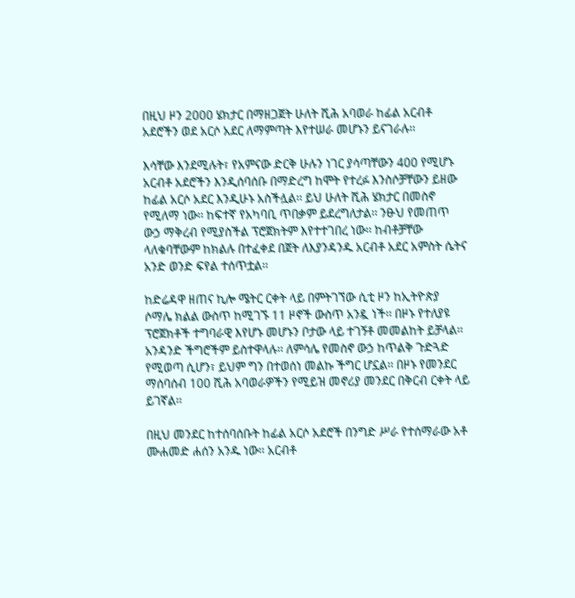በዚህ ዞን 2000 ሄክታር በማዘጋጀት ሁለት ሺሕ አባወራ ከፊል አርብቶ አደሮችን ወደ አርሶ አደር ለማምጣት እየተሠራ መሆኑን ይናገራሉ፡፡

እሳቸው እንደሚሉት፣ የአምናው ድርቅ ሁሉን ነገር ያሳጣቸውን 400 የሚሆኑ አርብቶ አደሮችን እንዲሰባሰቡ በማድረግ ከሞት የተረፉ እንስሶቻቸውን ይዘው ከፊል አርሶ አደር እንዲሁኑ አስችሏል፡፡ ይህ ሁለት ሺሕ ሄክታር በመስኖ የሚለማ ነው፡፡ ከፍተኛ የአካባቢ ጥበቃም ይደረግለታል፡፡ ንፁህ የመጠጥ ውኃ ማቅረብ የሚያስችል ፕሮጀክትም እየተተገበረ ነው፡፡ ከብቶቻቸው ላለቁባቸውም ከክልሉ በተፈቀደ በጀት ለእያንዳንዱ አርብቶ አደር አምስት ሴትና አንድ ወንድ ፍየል ተሰጥቷል፡፡

ከድሬዳዋ ዘጠና ኪሎ ሜትር ርቀት ላይ በምትገኘው ሲቲ ዞን ከኢትዮጵያ ሶማሌ ክልል ውስጥ ከሚገኙ 11 ዞኖች ውስጥ አንዷ ነች፡፡ በዞኑ የተለያዩ ፕሮጀክቶች ተግባራዊ እየሆኑ መሆኑን ቦታው ላይ ተገኝቶ መመልከት ይቻላል፡፡ አንዳንድ ችግሮችም ይስተዋላሉ፡፡ ለምሳሌ የመስኖ ውኃ ከጥልቅ ጉድጓድ የሚወጣ ሲሆን፣ ይህም ግን በተወሰነ መልኩ ችግር ሆኗል፡፡ በዞኑ የመንደር ማሰባሰብ 100 ሺሕ አባወራዎችን የሚይዝ መኖሪያ መንደር በቅርብ ርቀት ላይ ይገኛል፡፡

በዚህ መንደር ከተሰባሰቡት ከፊል አርሶ አደሮች በንግድ ሥራ የተሰማራው አቶ ሙሐመድ ሐሰን አንዱ ነው፡፡ አርብቶ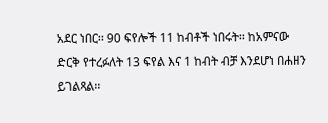አደር ነበር፡፡ 90 ፍየሎች 11 ከብቶች ነበሩት፡፡ ከአምናው ድርቅ የተረፉለት 13 ፍየል እና 1 ከብት ብቻ እንደሆነ በሐዘን ይገልጻል፡፡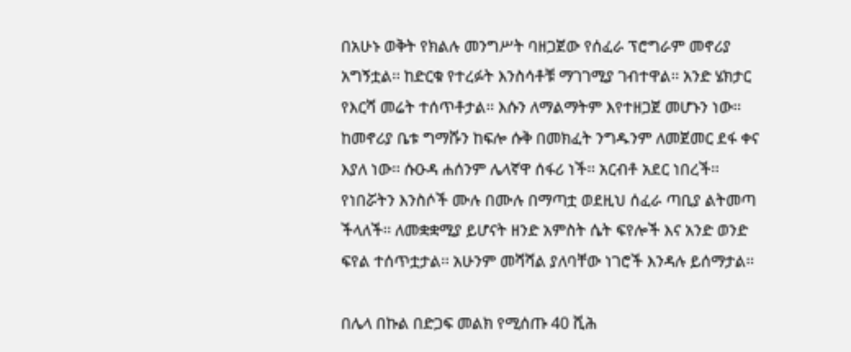በአሁኑ ወቅት የክልሉ መንግሥት ባዘጋጀው የሰፈራ ፕሮግራም መኖሪያ አግኝቷል፡፡ ከድርቁ የተረፉት እንስሳቶቹ ማገገሚያ ገብተዋል፡፡ አንድ ሄክታር የእርሻ መሬት ተሰጥቶታል፡፡ እሱን ለማልማትም እየተዘጋጀ መሆኑን ነው፡፡ ከመኖሪያ ቤቱ ግማሹን ከፍሎ ሱቅ በመክፈት ንግዱንም ለመጀመር ደፋ ቀና እያለ ነው፡፡ ሱዑዳ ሐሰንም ሌላኛዋ ሰፋሪ ነች፡፡ አርብቶ አደር ነበረች፡፡ የነበሯትን እንስሶች ሙሉ በሙሉ በማጣቷ ወደዚህ ሰፈራ ጣቢያ ልትመጣ ችላለች፡፡ ለመቋቋሚያ ይሆናት ዘንድ አምስት ሴት ፍየሎች እና አንድ ወንድ ፍየል ተሰጥቷታል፡፡ አሁንም መሻሻል ያለባቸው ነገሮች እንዳሉ ይሰማታል፡፡

በሌላ በኩል በድጋፍ መልክ የሚሰጡ 40 ሺሕ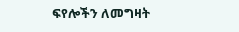ፍየሎችን ለመግዛት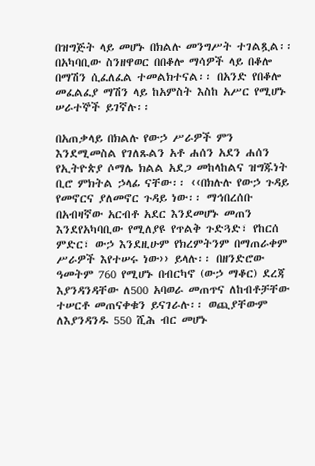በዝግጅት ላይ መሆኑ በክልሉ መንግሥት ተገልጿል፡፡ በአካባቢው ስንዘዋወር በበቆሎ ማሳዎች ላይ በቆሎ በማሽን ሲፈለፈል ተመልክተናል፡፡ በአንድ የበቆሎ መፈልፈያ ማሽን ላይ ከአምስት እስከ አሥር የሚሆኑ ሠራተኞች ይገኛሉ፡፡

በአጠቃላይ በክልሉ የውኃ ሥራዎች ምን እንደሚመስል የገለጹልን አቶ ሐሰን አደን ሐሰን የኢትዮጵያ ሶማሌ ክልል አደጋ መከላከልና ዝግጁነት ቢሮ ምክትል ኃላፊ ናቸው፡፡ ‹‹በክሉሉ የውኃ ጉዳይ የመኖርና ያለመኖር ጉዳይ ነው፡፡ ማኅበረሰቡ በአብዛኛው አርብቶ አደር እንደመሆኑ መጠን እንደየአካባቢው የሚለያዩ የጥልቅ ጉድጓድ፣ የከርሰ ምድር፣ ውኃ እንደዚሁም የክረምትንም በማጠራቀም ሥራዎች እየተሠሩ ነው›› ይላሉ፡፡ በዘንድሮው ዓመትም 760 የሚሆኑ በብርካኖ (ውኃ ማቆር) ደረጃ እያንዳንዳቸው ለ500 አባወራ መጠጥና ለከብቶቻቸው ተሠርቶ መጠናቀቁን ይናገራሉ፡፡ ወጪያቸውም ለእያንዳንዱ 550 ሺሕ ብር መሆኑ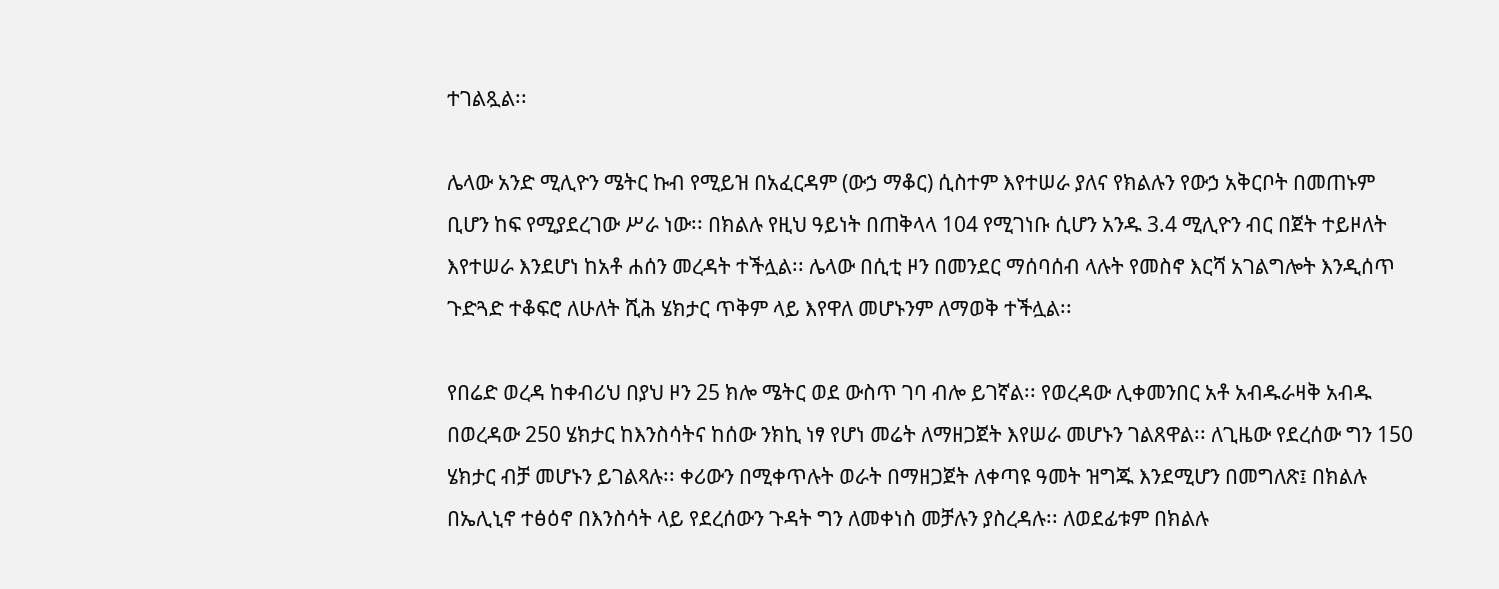ተገልጿል፡፡

ሌላው አንድ ሚሊዮን ሜትር ኩብ የሚይዝ በአፈርዳም (ውኃ ማቆር) ሲስተም እየተሠራ ያለና የክልሉን የውኃ አቅርቦት በመጠኑም ቢሆን ከፍ የሚያደረገው ሥራ ነው፡፡ በክልሉ የዚህ ዓይነት በጠቅላላ 104 የሚገነቡ ሲሆን አንዱ 3.4 ሚሊዮን ብር በጀት ተይዞለት እየተሠራ እንደሆነ ከአቶ ሐሰን መረዳት ተችሏል፡፡ ሌላው በሲቲ ዞን በመንደር ማሰባሰብ ላሉት የመስኖ እርሻ አገልግሎት እንዲሰጥ ጉድጓድ ተቆፍሮ ለሁለት ሺሕ ሄክታር ጥቅም ላይ እየዋለ መሆኑንም ለማወቅ ተችሏል፡፡

የበሬድ ወረዳ ከቀብሪህ በያህ ዞን 25 ክሎ ሜትር ወደ ውስጥ ገባ ብሎ ይገኛል፡፡ የወረዳው ሊቀመንበር አቶ አብዱራዛቅ አብዱ በወረዳው 250 ሄክታር ከእንስሳትና ከሰው ንክኪ ነፃ የሆነ መሬት ለማዘጋጀት እየሠራ መሆኑን ገልጸዋል፡፡ ለጊዜው የደረሰው ግን 150 ሄክታር ብቻ መሆኑን ይገልጻሉ፡፡ ቀሪውን በሚቀጥሉት ወራት በማዘጋጀት ለቀጣዩ ዓመት ዝግጁ እንደሚሆን በመግለጽ፤ በክልሉ በኤሊኒኖ ተፅዕኖ በእንስሳት ላይ የደረሰውን ጉዳት ግን ለመቀነስ መቻሉን ያስረዳሉ፡፡ ለወደፊቱም በክልሉ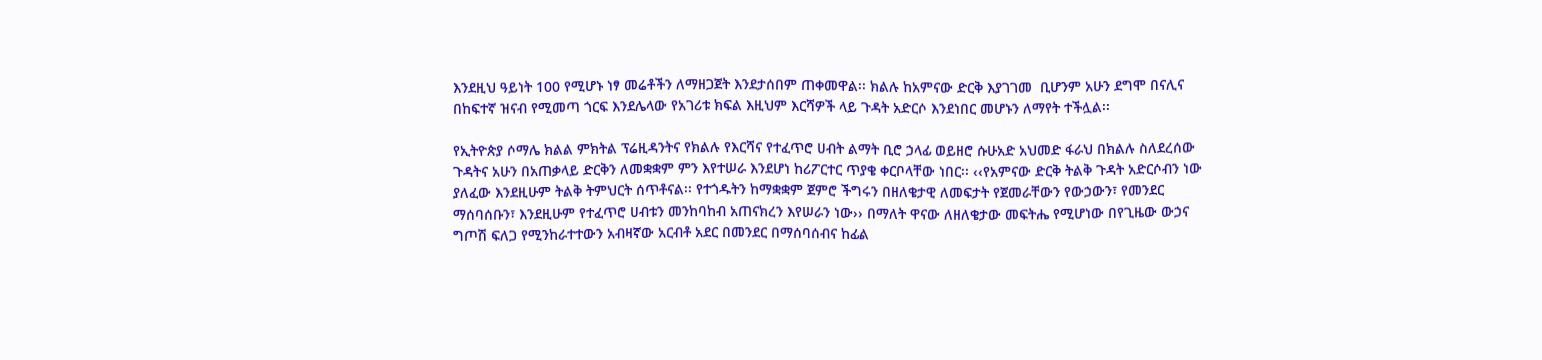እንደዚህ ዓይነት 100 የሚሆኑ ነፃ መሬቶችን ለማዘጋጀት እንደታሰበም ጠቀመዋል፡፡ ክልሉ ከአምናው ድርቅ እያገገመ  ቢሆንም አሁን ደግሞ በናሊና በከፍተኛ ዝናብ የሚመጣ ጎርፍ እንደሌላው የአገሪቱ ክፍል እዚህም እርሻዎች ላይ ጉዳት አድርሶ እንደነበር መሆኑን ለማየት ተችሏል፡፡

የኢትዮጵያ ሶማሌ ክልል ምክትል ፕሬዚዳንትና የክልሉ የእርሻና የተፈጥሮ ሀብት ልማት ቢሮ ኃላፊ ወይዘሮ ሱሁአድ አህመድ ፋራህ በክልሉ ስለደረሰው ጉዳትና አሁን በአጠቃላይ ድርቅን ለመቋቋም ምን እየተሠራ እንደሆነ ከሪፖርተር ጥያቄ ቀርቦላቸው ነበር፡፡ ‹‹የአምናው ድርቅ ትልቅ ጉዳት አድርሶብን ነው ያለፈው እንደዚሁም ትልቅ ትምህርት ሰጥቶናል፡፡ የተጎዱትን ከማቋቋም ጀምሮ ችግሩን በዘለቄታዊ ለመፍታት የጀመራቸውን የውኃውን፣ የመንደር ማሰባሰቡን፣ እንደዚሁም የተፈጥሮ ሀብቱን መንከባከብ አጠናክረን እየሠራን ነው›› በማለት ዋናው ለዘለቄታው መፍትሔ የሚሆነው በየጊዜው ውኃና ግጦሽ ፍለጋ የሚንከራተተውን አብዛኛው አርብቶ አደር በመንደር በማሰባሰብና ከፊል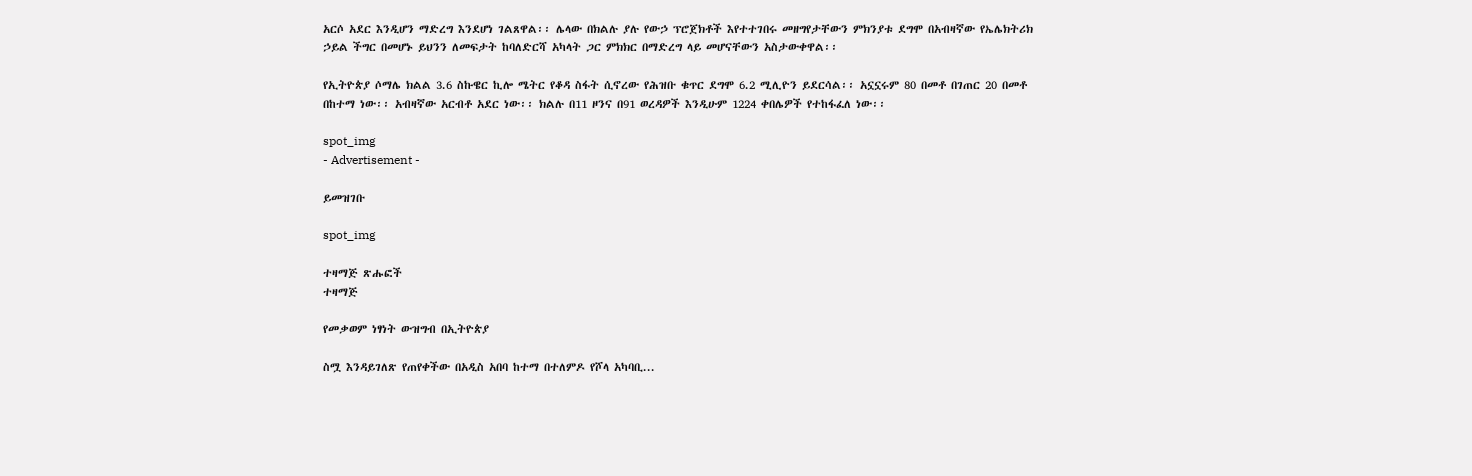አርሶ አደር እንዲሆን ማድረግ እንደሆነ ገልጸዋል፡፡ ሌላው በክልሉ ያሉ የውኃ ፕሮጀክቶች እየተተገበሩ መዘግየታቸውን ምክንያቱ ደግሞ በአብዛኛው የኤሌክትሪክ ኃይል ችግር በመሆኑ ይህንን ለመፍታት ከባለድርሻ አካላት ጋር ምክክር በማድረግ ላይ መሆናቸውን አስታውቀዋል፡፡

የኢትዮጵያ ሶማሌ ክልል 3.6 ስኩዌር ኪሎ ሜትር የቆዳ ስፋት ሲኖረው የሕዝቡ ቁጥር ደግሞ 6.2 ሚሊዮን ይደርሳል፡፡ አኗኗሩም 80 በመቶ በገጠር 20 በመቶ በከተማ ነው፡፡ አብዛኛው አርብቶ አደር ነው፡፡ ክልሉ በ11 ዞንና በ91 ወረዳዎች እንዲሁም 1224 ቀበሌዎች የተከፋፈለ ነው፡፡

spot_img
- Advertisement -

ይመዝገቡ

spot_img

ተዛማጅ ጽሑፎች
ተዛማጅ

የመቃወም ነፃነት ውዝግብ በኢትዮጵያ

ስሟ እንዳይገለጽ የጠየቀችው በአዲስ አበባ ከተማ በተለምዶ የሾላ አካባቢ...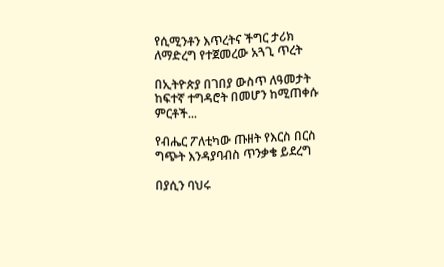የሲሚንቶን እጥረትና ችግር ታሪክ ለማድረግ የተጀመረው አጓጊ ጥረት

በኢትዮጵያ በገበያ ውስጥ ለዓመታት ከፍተኛ ተግዳሮት በመሆን ከሚጠቀሱ ምርቶች...

የብሔር ፖለቲካው ጡዘት የእርስ በርስ ግጭት እንዳያባብስ ጥንቃቄ ይደረግ

በያሲን ባህሩ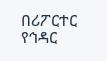በሪፖርተር የኅዳር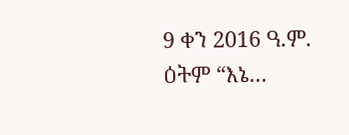9 ቀን 2016 ዓ.ም. ዕትም “እኔ...